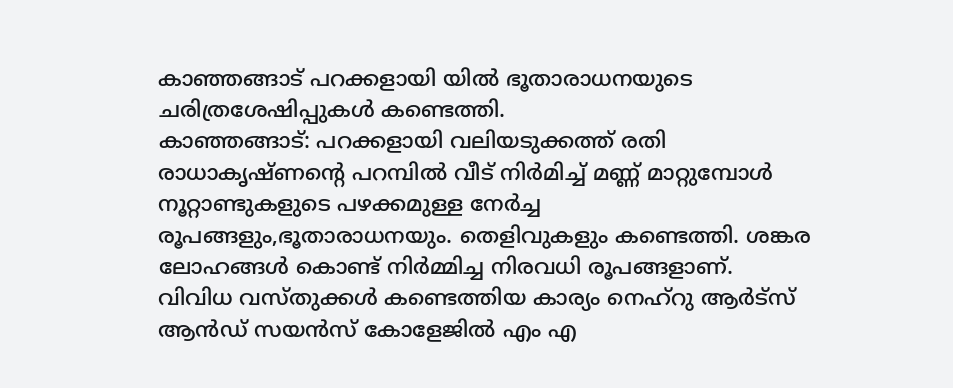കാഞ്ഞങ്ങാട് പറക്കളായി യിൽ ഭൂതാരാധനയുടെ ചരിത്രശേഷിപ്പുകൾ കണ്ടെത്തി.
കാഞ്ഞങ്ങാട്: പറക്കളായി വലിയടുക്കത്ത് രതി രാധാകൃഷ്ണൻ്റെ പറമ്പിൽ വീട് നിർമിച്ച് മണ്ണ് മാറ്റുമ്പോൾ നൂറ്റാണ്ടുകളുടെ പഴക്കമുള്ള നേർച്ച രൂപങ്ങളും,ഭൂതാരാധനയും. തെളിവുകളും കണ്ടെത്തി. ശങ്കര ലോഹങ്ങൾ കൊണ്ട് നിർമ്മിച്ച നിരവധി രൂപങ്ങളാണ്. വിവിധ വസ്തുക്കൾ കണ്ടെത്തിയ കാര്യം നെഹ്റു ആർട്സ് ആൻഡ് സയൻസ് കോളേജിൽ എം എ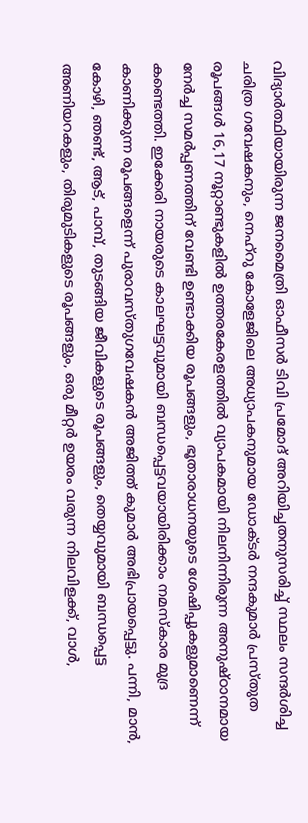വിദ്യാർത്ഥിയായിരുന്ന ജനമൈത്രി ഓഫീസർ ടിവി പ്രമോദ് അറിയിച്ചതനുസരിച്ച് സ്ഥലം സന്ദർശിച്ച ചരിത്ര ഗവേഷകനും, നെഹ്റു കോളേജിലെ അധ്യാപകനുമായ ഡോക്ടർ നന്ദകുമാർ പ്രസ്തുത രൂപങ്ങൾ 16,17 നൂറ്റാണ്ടുകളിൽ ഉത്തരകേരളത്തിൽ വ്യാപകമായി നിലനിന്നിരുന്ന അനുഷ്ഠാനമായ നേർച്ച സമർപ്പണത്തിന് വേണ്ടി ഉണ്ടാക്കിയ രൂപങ്ങളും, ഭൂതാരാധനയുടെ ശേഷിപ്പുകളുമാണെന്ന് കണ്ടെത്തി. ഇക്കേരി നായരുടെ കാലഘട്ടവുമായി ബന്ധപ്പെട്ടവയായിരിക്കാം നമസ്കാര മുദ്ര കാണിക്കുന്ന രൂപങ്ങളെന്ന് പുരാവസ്തുഗവേഷകൻ അജിത്ത് കുമാർ അഭിപ്രായപ്പെട്ടു. പന്നി, മാൻ, കോഴി, ഞണ്ട്, ആട്, പാമ്പ്, തുടങ്ങിയ ജീവികളുടെ രൂപങ്ങളും, തെയ്യവുമായി ബന്ധപ്പെട്ട അണിയറകളും, തിരുമുടികളുടെ രൂപങ്ങളും, ഒരു മീറ്റർ ഉയരം വരുന്ന നിലവിളക്ക്, വാൾ,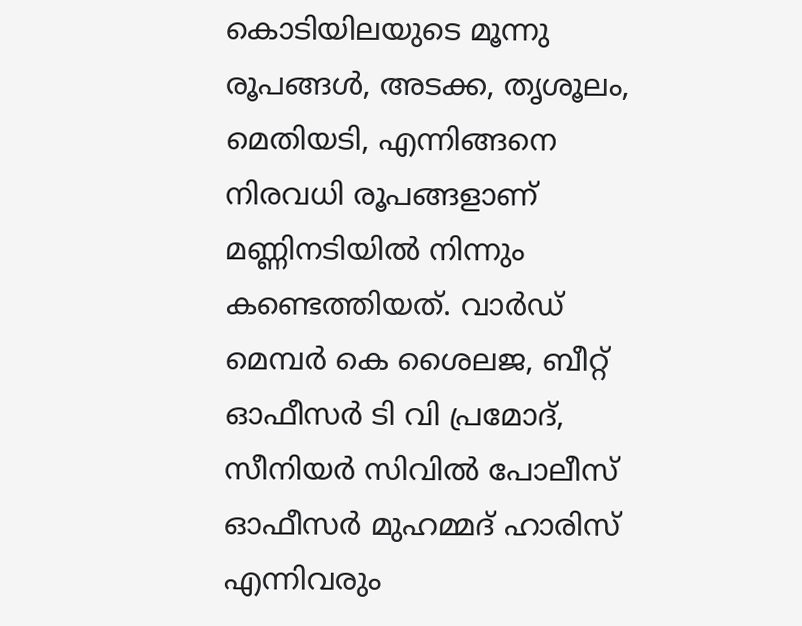കൊടിയിലയുടെ മൂന്നു രൂപങ്ങൾ, അടക്ക, തൃശൂലം, മെതിയടി, എന്നിങ്ങനെ നിരവധി രൂപങ്ങളാണ് മണ്ണിനടിയിൽ നിന്നും കണ്ടെത്തിയത്. വാർഡ് മെമ്പർ കെ ശൈലജ, ബീറ്റ് ഓഫീസർ ടി വി പ്രമോദ്, സീനിയർ സിവിൽ പോലീസ് ഓഫീസർ മുഹമ്മദ് ഹാരിസ് എന്നിവരും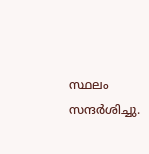സ്ഥലം സന്ദർശിച്ചു.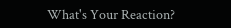What's Your Reaction?